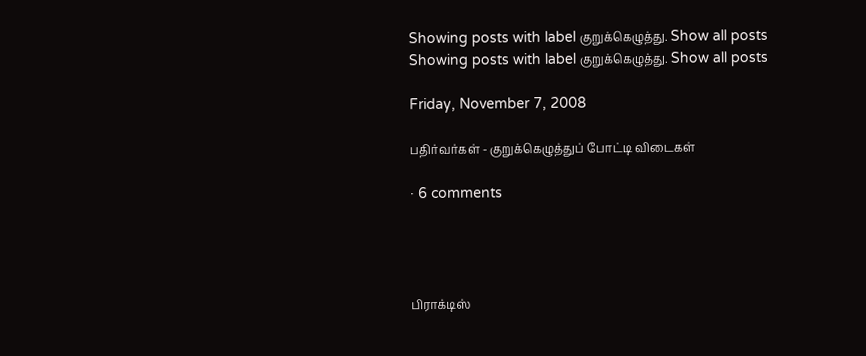Showing posts with label குறுக்கெழுத்து. Show all posts
Showing posts with label குறுக்கெழுத்து. Show all posts

Friday, November 7, 2008

பதிர்வர்கள் - குறுக்கெழுத்துப் போட்டி விடைகள்

· 6 comments




பிராக்டிஸ்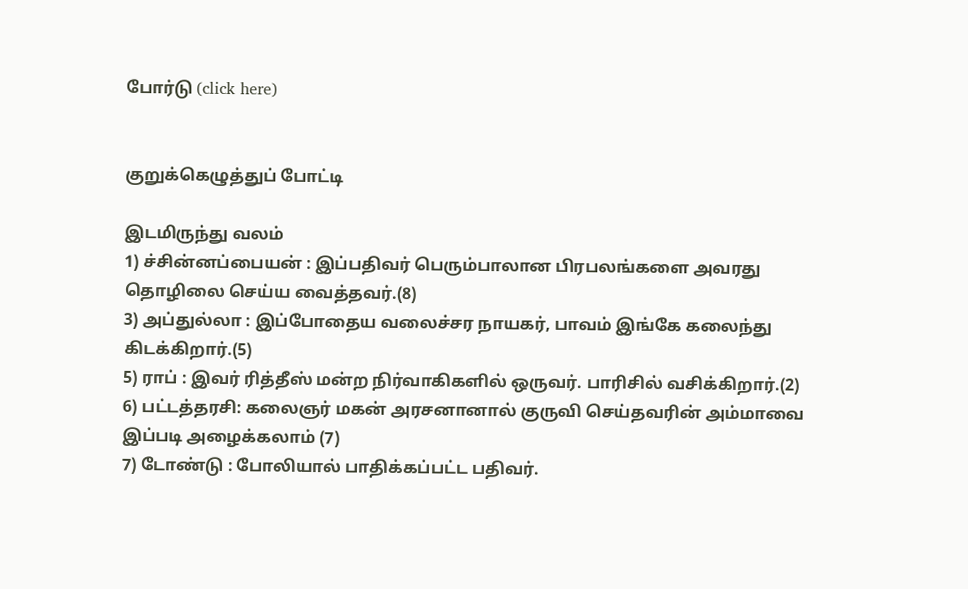போர்டு (click here)


குறுக்கெழுத்துப் போட்டி

இடமிருந்து வலம்
1) ச்சின்னப்பையன் : இப்பதிவர் பெரும்பாலான பிரபலங்களை அவரது தொழிலை செய்ய வைத்தவர்.(8)
3) அப்துல்லா : இப்போதைய வலைச்சர நாயகர், பாவம் இங்கே கலைந்து கிடக்கிறார்.(5)
5) ராப் : இவர் ரித்தீஸ் மன்ற நிர்வாகிகளில் ஒருவர். பாரிசில் வசிக்கிறார்.(2)
6) பட்டத்தரசி: கலைஞர் மகன் அரசனானால் குருவி செய்தவரின் அம்மாவை இப்படி அழைக்கலாம் (7)
7) டோண்டு : போலியால் பாதிக்கப்பட்ட பதிவர்.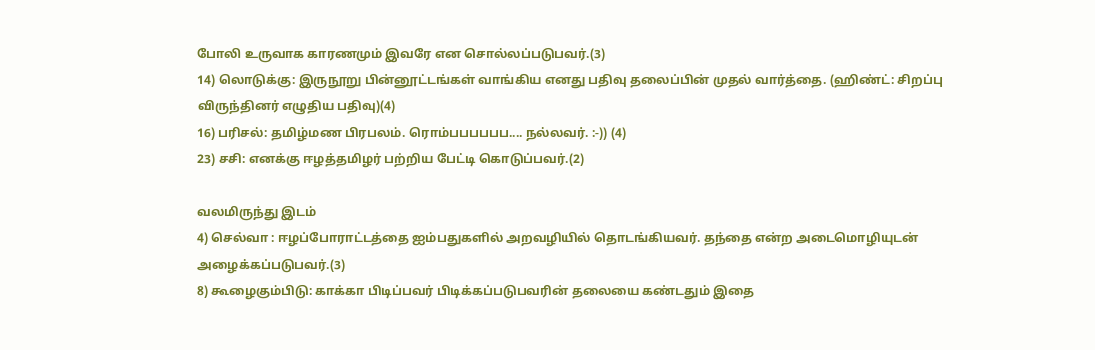போலி உருவாக காரணமும் இவரே என சொல்லப்படுபவர்.(3)
14) லொடுக்கு: இருநூறு பின்னூட்டங்கள் வாங்கிய எனது பதிவு தலைப்பின் முதல் வார்த்தை. (ஹிண்ட்: சிறப்பு விருந்தினர் எழுதிய பதிவு)(4)
16) பரிசல்: தமிழ்மண பிரபலம். ரொம்பபபபபப.... நல்லவர். :-)) (4)
23) சசி: எனக்கு ஈழத்தமிழர் பற்றிய பேட்டி கொடுப்பவர்.(2)

வலமிருந்து இடம்
4) செல்வா : ஈழப்போராட்டத்தை ஐம்பதுகளில் அறவழியில் தொடங்கியவர். தந்தை என்ற அடைமொழியுடன் அழைக்கப்படுபவர்.(3)
8) கூழைகும்பிடு: காக்கா பிடிப்பவர் பிடிக்கப்படுபவரின் தலையை கண்டதும் இதை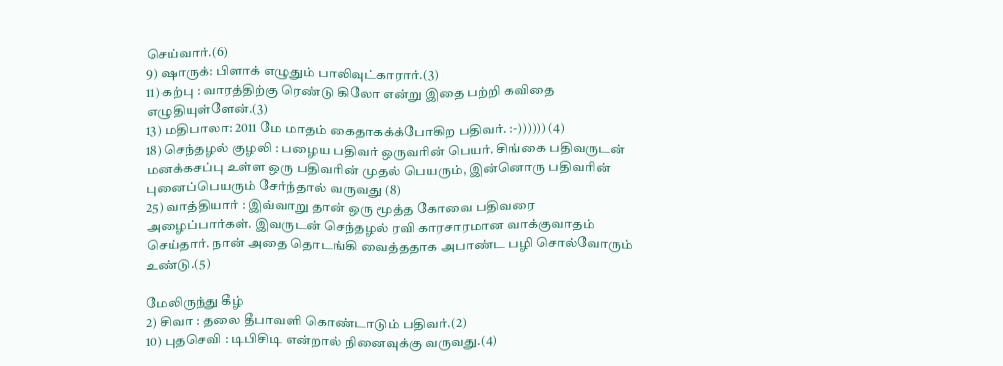செய்வார்.(6)
9) ஷாருக்: பிளாக் எழுதும் பாலிவுட்காரார்.(3)
11) கற்பு : வாரத்திற்கு ரெண்டு கிலோ என்று இதை பற்றி கவிதை எழுதியுள்ளேன்.(3)
13) மதிபாலா: 2011 மே மாதம் கைதாகக்க்போகிற பதிவர். :-)))))) (4)
18) செந்தழல் குழலி : பழைய பதிவர் ஒருவரின் பெயர். சிங்கை பதிவருடன் மனக்கசப்பு உள்ள ஒரு பதிவரின் முதல் பெயரும், இன்னொரு பதிவரின் புனைப்பெயரும் சேர்ந்தால் வருவது (8)
25) வாத்தியார் : இவ்வாறு தான் ஒரு மூத்த கோவை பதிவரை அழைப்பார்கள். இவருடன் செந்தழல் ரவி காரசாரமான வாக்குவாதம் செய்தார். நான் அதை தொடங்கி வைத்ததாக அபாண்ட பழி சொல்வோரும் உண்டு.(5)

மேலிருந்து கீழ்
2) சிவா : தலை தீபாவளி கொண்டாடும் பதிவர்.(2)
10) புதசெவி : டிபிசிடி என்றால் நினைவுக்கு வருவது.(4)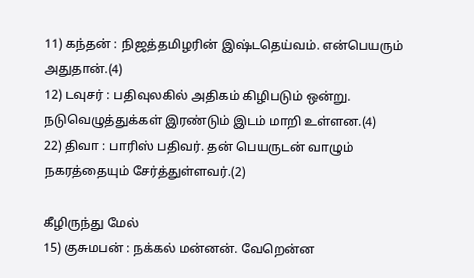11) கந்தன் : நிஜத்தமிழரின் இஷ்டதெய்வம். என்பெயரும் அதுதான்.(4)
12) டவுசர் : பதிவுலகில் அதிகம் கிழிபடும் ஒன்று. நடுவெழுத்துக்கள் இரண்டும் இடம் மாறி உள்ளன.(4)
22) திவா : பாரிஸ் பதிவர். தன் பெயருடன் வாழும் நகரத்தையும் சேர்த்துள்ளவர்.(2)

கீழிருந்து மேல்
15) குசுமபன் : நக்கல் மன்னன். வேறென்ன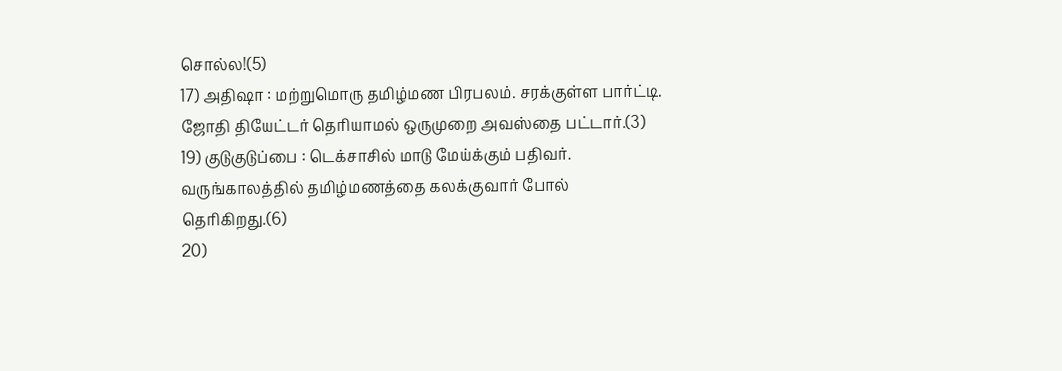சொல்ல!(5)
17) அதிஷா : மற்றுமொரு தமிழ்மண பிரபலம். சரக்குள்ள பார்ட்டி. ஜோதி தியேட்டர் தெரியாமல் ஒருமுறை அவஸ்தை பட்டார்.(3)
19) குடுகுடுப்பை : டெக்சாசில் மாடு மேய்க்கும் பதிவர். வருங்காலத்தில் தமிழ்மணத்தை கலக்குவார் போல் தெரிகிறது.(6)
20)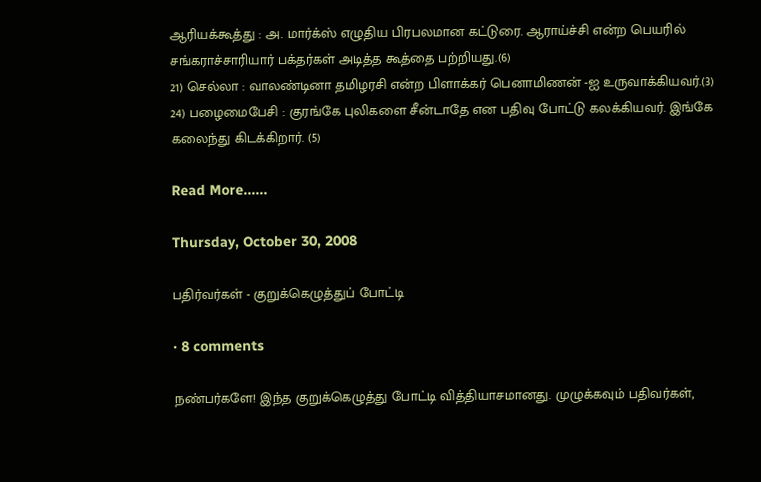ஆரியக்கூத்து : அ. மார்க்ஸ் எழுதிய பிரபலமான கட்டுரை. ஆராய்ச்சி என்ற பெயரில் சங்கராச்சாரியார் பக்தர்கள் அடித்த கூத்தை பற்றியது.(6)
21) செல்லா : வாலண்டினா தமிழரசி என்ற பிளாக்கர் பெனாமிணன் -ஐ உருவாக்கியவர்.(3)
24) பழைமைபேசி : குரங்கே புலிகளை சீன்டாதே என பதிவு போட்டு கலக்கியவர். இங்கே கலைந்து கிடக்கிறார். (5)

Read More......

Thursday, October 30, 2008

பதிர்வர்கள் - குறுக்கெழுத்துப் போட்டி

· 8 comments

நண்பர்களே! இந்த குறுக்கெழுத்து போட்டி வித்தியாசமானது. முழுக்கவும் பதிவர்கள்,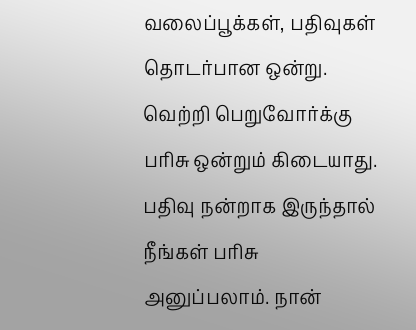வலைப்பூக்கள், பதிவுகள் தொடர்பான ஒன்று. வெற்றி பெறுவோர்க்கு பரிசு ஒன்றும் கிடையாது. பதிவு நன்றாக இருந்தால் நீங்கள் பரிசு அனுப்பலாம். நான்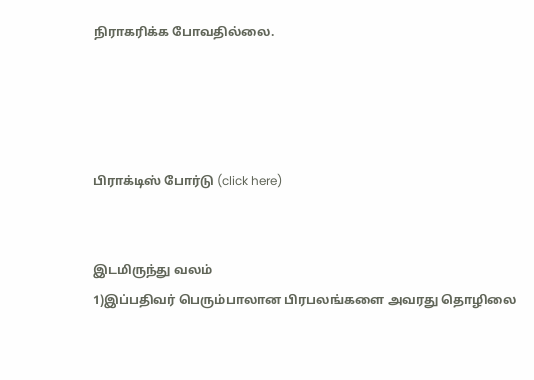நிராகரிக்க போவதில்லை.




பிராக்டிஸ் போர்டு (click here)


இடமிருந்து வலம்
1)இப்பதிவர் பெரும்பாலான பிரபலங்களை அவரது தொழிலை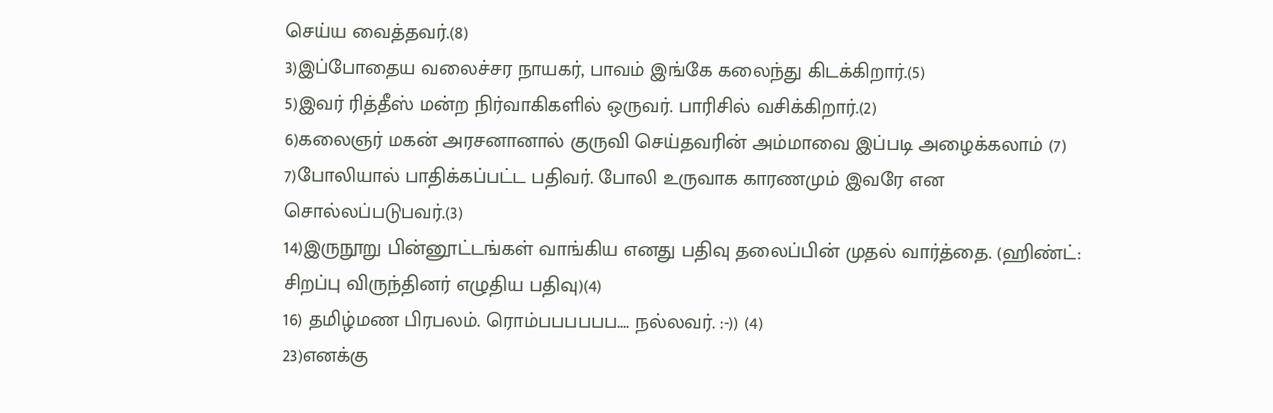செய்ய வைத்தவர்.(8)
3)இப்போதைய வலைச்சர நாயகர், பாவம் இங்கே கலைந்து கிடக்கிறார்.(5)
5)இவர் ரித்தீஸ் மன்ற நிர்வாகிகளில் ஒருவர். பாரிசில் வசிக்கிறார்.(2)
6)கலைஞர் மகன் அரசனானால் குருவி செய்தவரின் அம்மாவை இப்படி அழைக்கலாம் (7)
7)போலியால் பாதிக்கப்பட்ட பதிவர். போலி உருவாக காரணமும் இவரே என சொல்லப்படுபவர்.(3)
14)இருநூறு பின்னூட்டங்கள் வாங்கிய எனது பதிவு தலைப்பின் முதல் வார்த்தை. (ஹிண்ட்: சிறப்பு விருந்தினர் எழுதிய பதிவு)(4)
16) தமிழ்மண பிரபலம். ரொம்பபபபபப.... நல்லவர். :-)) (4)
23)எனக்கு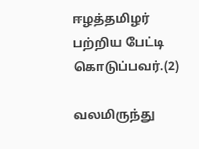ஈழத்தமிழர் பற்றிய பேட்டி கொடுப்பவர்.(2)

வலமிருந்து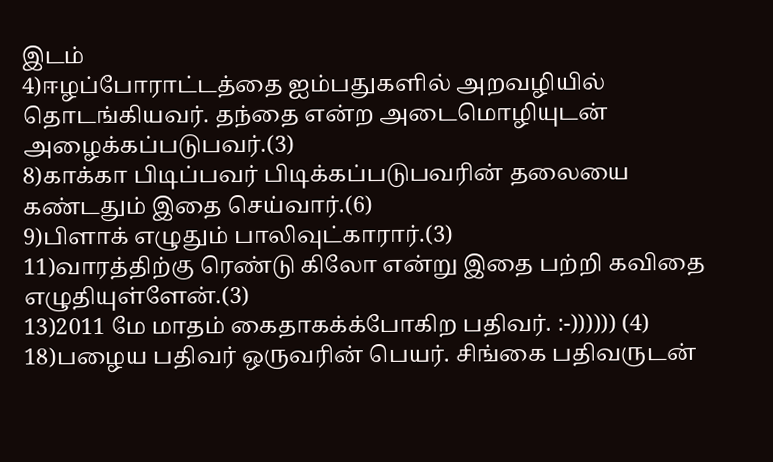இடம்
4)ஈழப்போராட்டத்தை ஐம்பதுகளில் அறவழியில் தொடங்கியவர். தந்தை என்ற அடைமொழியுடன் அழைக்கப்படுபவர்.(3)
8)காக்கா பிடிப்பவர் பிடிக்கப்படுபவரின் தலையை கண்டதும் இதை செய்வார்.(6)
9)பிளாக் எழுதும் பாலிவுட்காரார்.(3)
11)வாரத்திற்கு ரெண்டு கிலோ என்று இதை பற்றி கவிதை எழுதியுள்ளேன்.(3)
13)2011 மே மாதம் கைதாகக்க்போகிற பதிவர். :-)))))) (4)
18)பழைய பதிவர் ஒருவரின் பெயர். சிங்கை பதிவருடன்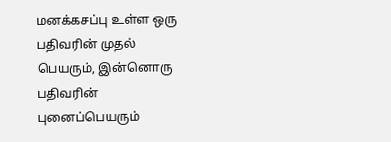மனக்கசப்பு உள்ள ஒரு பதிவரின் முதல் பெயரும், இன்னொரு பதிவரின் புனைப்பெயரும்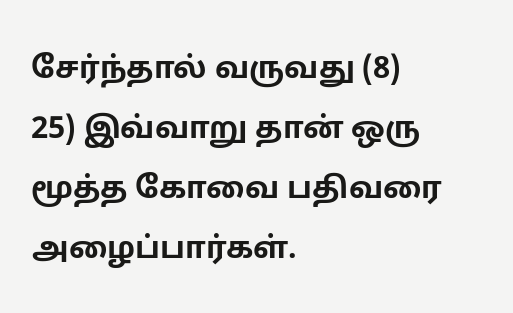சேர்ந்தால் வருவது (8)
25) இவ்வாறு தான் ஒரு மூத்த கோவை பதிவரை அழைப்பார்கள்.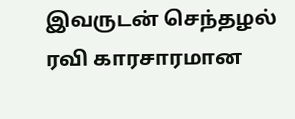இவருடன் செந்தழல் ரவி காரசாரமான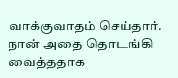வாக்குவாதம் செய்தார். நான் அதை தொடங்கி வைத்ததாக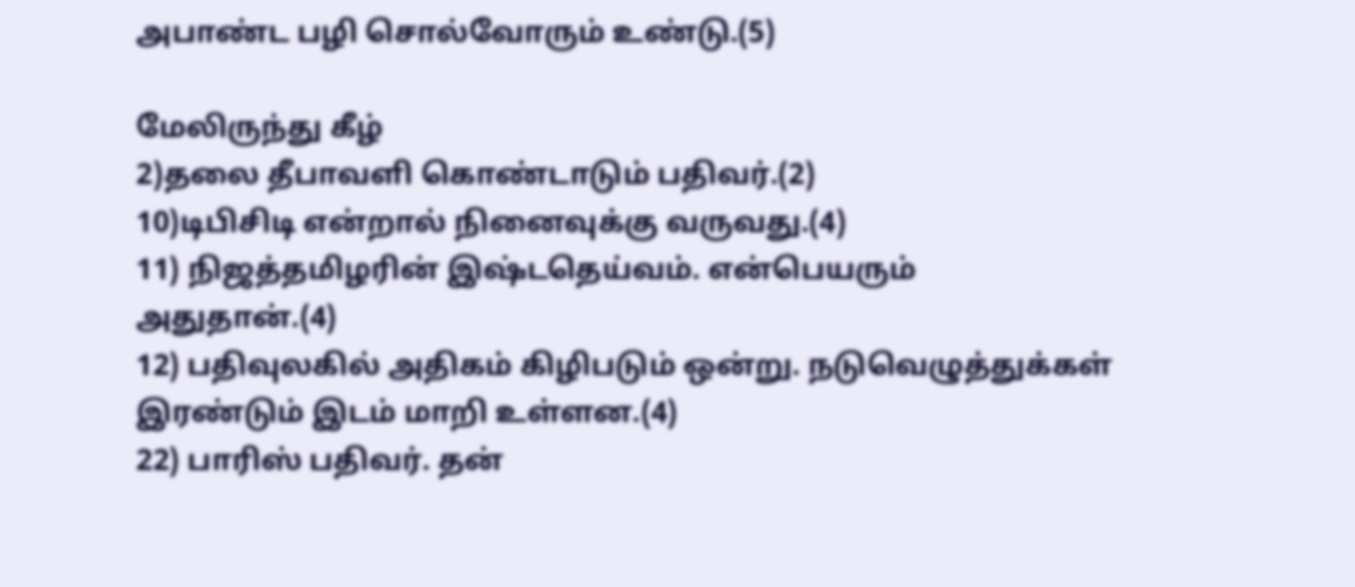அபாண்ட பழி சொல்வோரும் உண்டு.(5)

மேலிருந்து கீழ்
2)தலை தீபாவளி கொண்டாடும் பதிவர்.(2)
10)டிபிசிடி என்றால் நினைவுக்கு வருவது.(4)
11) நிஜத்தமிழரின் இஷ்டதெய்வம். என்பெயரும் அதுதான்.(4)
12) பதிவுலகில் அதிகம் கிழிபடும் ஒன்று. நடுவெழுத்துக்கள் இரண்டும் இடம் மாறி உள்ளன.(4)
22) பாரிஸ் பதிவர். தன்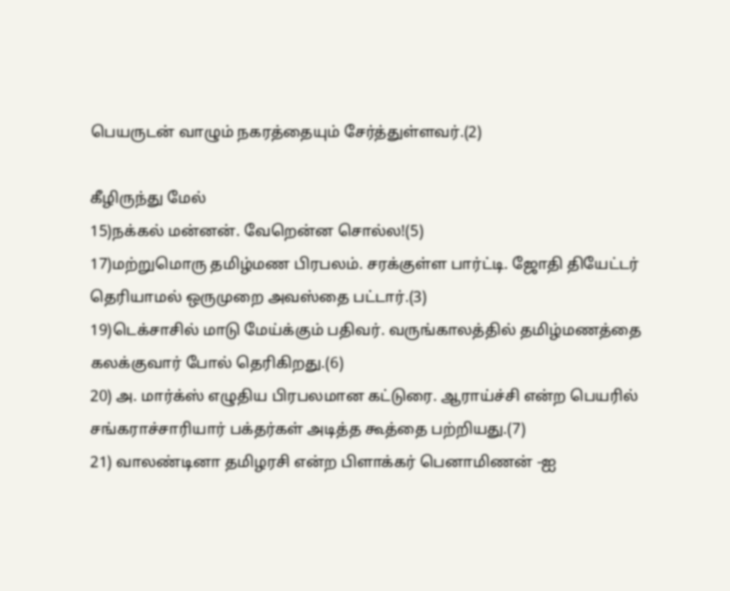பெயருடன் வாழும் நகரத்தையும் சேர்த்துள்ளவர்.(2)

கீழிருந்து மேல்
15)நக்கல் மன்னன். வேறென்ன சொல்ல!(5)
17)மற்றுமொரு தமிழ்மண பிரபலம். சரக்குள்ள பார்ட்டி. ஜோதி தியேட்டர் தெரியாமல் ஒருமுறை அவஸ்தை பட்டார்.(3)
19)டெக்சாசில் மாடு மேய்க்கும் பதிவர். வருங்காலத்தில் தமிழ்மணத்தை கலக்குவார் போல் தெரிகிறது.(6)
20) அ. மார்க்ஸ் எழுதிய பிரபலமான கட்டுரை. ஆராய்ச்சி என்ற பெயரில் சங்கராச்சாரியார் பக்தர்கள் அடித்த கூத்தை பற்றியது.(7)
21) வாலண்டினா தமிழரசி என்ற பிளாக்கர் பெனாமிணன் -ஐ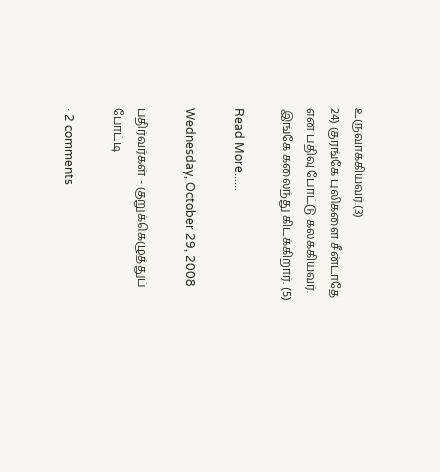உருவாக்கியவர்.(3)
24) குரங்கே புலிகளை சீன்டாதே என பதிவு போட்டு கலக்கியவர். இங்கே கலைந்து கிடக்கிறார். (5)

Read More......

Wednesday, October 29, 2008

பதிர்வர்கள் - குறுக்கெழுத்துப் போட்டி

· 2 comments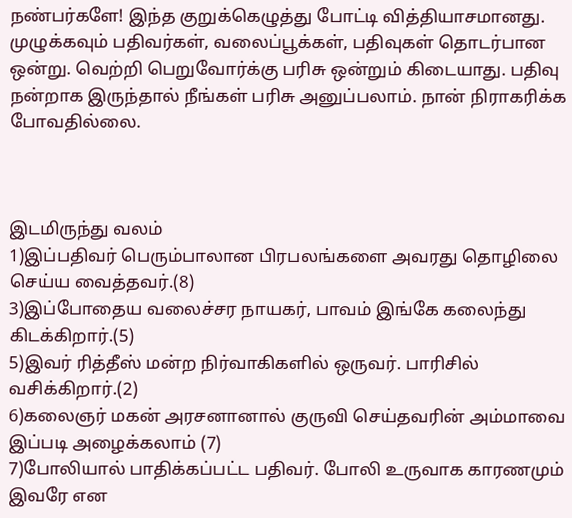நண்பர்களே! இந்த குறுக்கெழுத்து போட்டி வித்தியாசமானது. முழுக்கவும் பதிவர்கள், வலைப்பூக்கள், பதிவுகள் தொடர்பான ஒன்று. வெற்றி பெறுவோர்க்கு பரிசு ஒன்றும் கிடையாது. பதிவு நன்றாக இருந்தால் நீங்கள் பரிசு அனுப்பலாம். நான் நிராகரிக்க போவதில்லை.



இடமிருந்து வலம்
1)இப்பதிவர் பெரும்பாலான பிரபலங்களை அவரது தொழிலை செய்ய வைத்தவர்.(8)
3)இப்போதைய வலைச்சர நாயகர், பாவம் இங்கே கலைந்து கிடக்கிறார்.(5)
5)இவர் ரித்தீஸ் மன்ற நிர்வாகிகளில் ஒருவர். பாரிசில் வசிக்கிறார்.(2)
6)கலைஞர் மகன் அரசனானால் குருவி செய்தவரின் அம்மாவை இப்படி அழைக்கலாம் (7)
7)போலியால் பாதிக்கப்பட்ட பதிவர். போலி உருவாக காரணமும் இவரே என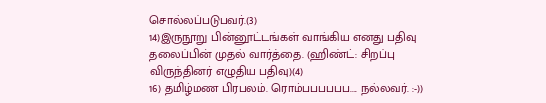சொல்லப்படுபவர்.(3)
14)இருநூறு பின்னூட்டங்கள் வாங்கிய எனது பதிவு தலைப்பின் முதல் வார்த்தை. (ஹிண்ட்: சிறப்பு விருந்தினர் எழுதிய பதிவு)(4)
16) தமிழ்மண பிரபலம். ரொம்பபபபபப.... நல்லவர். :-))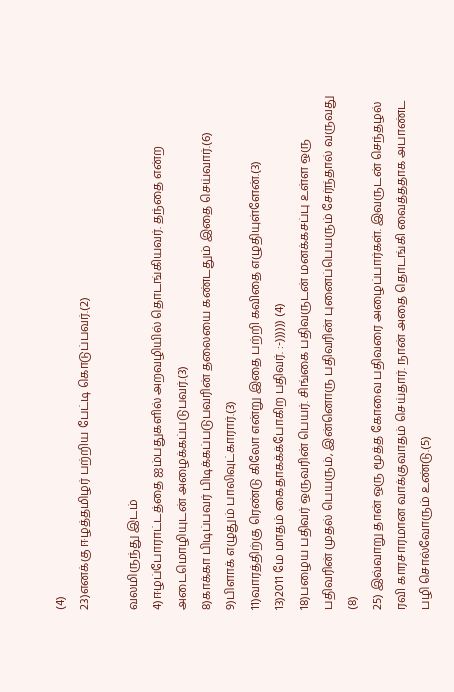(4)
23)எனக்கு ஈழத்தமிழர் பற்றிய பேட்டி கொடுப்பவர்.(2)

வலமிருந்து இடம்
4)ஈழப்போராட்டத்தை ஐம்பதுகளில் அறவழியில் தொடங்கியவர். தந்தை என்ற அடைமொழியுடன் அழைக்கப்படுபவர்.(3)
8)காக்கா பிடிப்பவர் பிடிக்கப்படுபவரின் தலையை கண்டதும் இதை செய்வார்.(6)
9)பிளாக் எழுதும் பாலிவுட்காரார்.(3)
11)வாரத்திற்கு ரெண்டு கிலோ என்று இதை பற்றி கவிதை எழுதியுள்ளேன்.(3)
13)2011 மே மாதம் கைதாகக்க்போகிற பதிவர். :-)))))) (4)
18)பழைய பதிவர் ஒருவரின் பெயர். சிங்கை பதிவருடன் மனக்கசப்பு உள்ள ஒரு பதிவரின் முதல் பெயரும், இன்னொரு பதிவரின் புனைப்பெயரும் சேர்ந்தால் வருவது (8)
25) இவ்வாறு தான் ஒரு மூத்த கோவை பதிவரை அழைப்பார்கள். இவருடன் செந்தழல் ரவி காரசாரமான வாக்குவாதம் செய்தார். நான் அதை தொடங்கி வைத்ததாக அபாண்ட பழி சொல்வோரும் உண்டு.(5)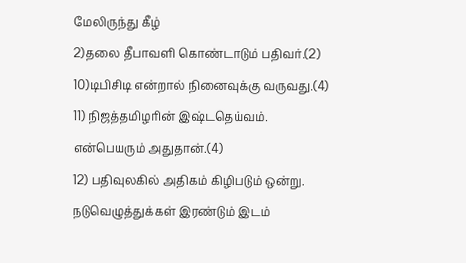மேலிருந்து கீழ்
2)தலை தீபாவளி கொண்டாடும் பதிவர்.(2)
10)டிபிசிடி என்றால் நினைவுக்கு வருவது.(4)
11) நிஜத்தமிழரின் இஷ்டதெய்வம். என்பெயரும் அதுதான்.(4)
12) பதிவுலகில் அதிகம் கிழிபடும் ஒன்று. நடுவெழுத்துக்கள் இரண்டும் இடம்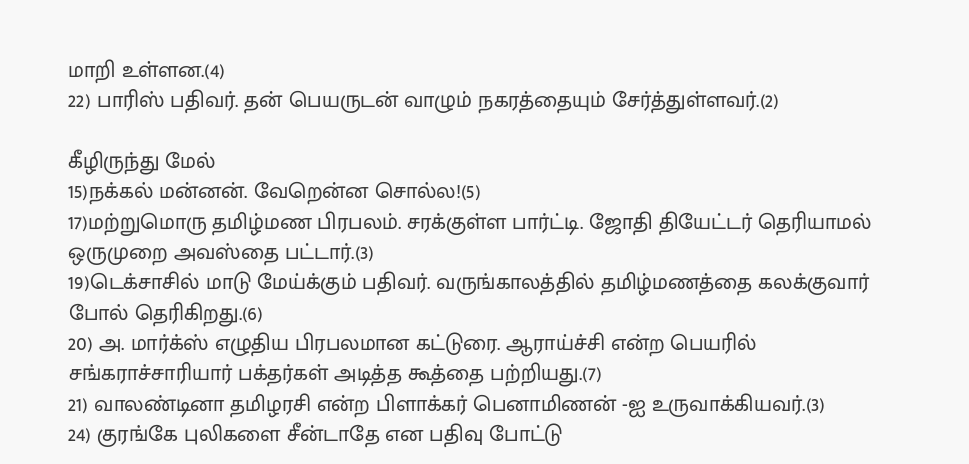மாறி உள்ளன.(4)
22) பாரிஸ் பதிவர். தன் பெயருடன் வாழும் நகரத்தையும் சேர்த்துள்ளவர்.(2)

கீழிருந்து மேல்
15)நக்கல் மன்னன். வேறென்ன சொல்ல!(5)
17)மற்றுமொரு தமிழ்மண பிரபலம். சரக்குள்ள பார்ட்டி. ஜோதி தியேட்டர் தெரியாமல் ஒருமுறை அவஸ்தை பட்டார்.(3)
19)டெக்சாசில் மாடு மேய்க்கும் பதிவர். வருங்காலத்தில் தமிழ்மணத்தை கலக்குவார் போல் தெரிகிறது.(6)
20) அ. மார்க்ஸ் எழுதிய பிரபலமான கட்டுரை. ஆராய்ச்சி என்ற பெயரில் சங்கராச்சாரியார் பக்தர்கள் அடித்த கூத்தை பற்றியது.(7)
21) வாலண்டினா தமிழரசி என்ற பிளாக்கர் பெனாமிணன் -ஐ உருவாக்கியவர்.(3)
24) குரங்கே புலிகளை சீன்டாதே என பதிவு போட்டு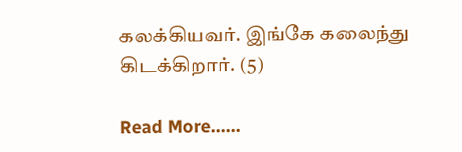கலக்கியவர். இங்கே கலைந்து கிடக்கிறார். (5)

Read More......